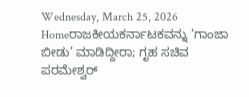Wednesday, March 25, 2026
Homeರಾಜಕೀಯಕರ್ನಾಟಕವನ್ನು ‘ಗಾಂಜಾ ಬೀಡು’ ಮಾಡಿದ್ದೀರಾ; ಗೃಹ ಸಚಿವ ಪರಮೇಶ್ವರ್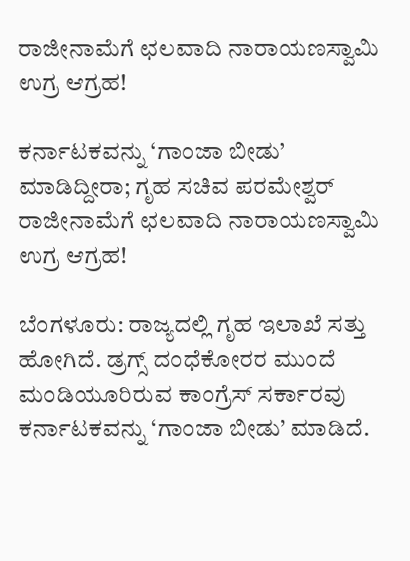ರಾಜೀನಾಮೆಗೆ ಛಲವಾದಿ ನಾರಾಯಣಸ್ವಾಮಿ ಉಗ್ರ ಆಗ್ರಹ!

ಕರ್ನಾಟಕವನ್ನು ‘ಗಾಂಜಾ ಬೀಡು’ ಮಾಡಿದ್ದೀರಾ; ಗೃಹ ಸಚಿವ ಪರಮೇಶ್ವರ್ ರಾಜೀನಾಮೆಗೆ ಛಲವಾದಿ ನಾರಾಯಣಸ್ವಾಮಿ ಉಗ್ರ ಆಗ್ರಹ!

ಬೆಂಗಳೂರು: ರಾಜ್ಯದಲ್ಲಿ ಗೃಹ ಇಲಾಖೆ ಸತ್ತು ಹೋಗಿದೆ. ಡ್ರಗ್ಸ್ ದಂಧೆಕೋರರ ಮುಂದೆ ಮಂಡಿಯೂರಿರುವ ಕಾಂಗ್ರೆಸ್ ಸರ್ಕಾರವು ಕರ್ನಾಟಕವನ್ನು ‘ಗಾಂಜಾ ಬೀಡು’ ಮಾಡಿದೆ.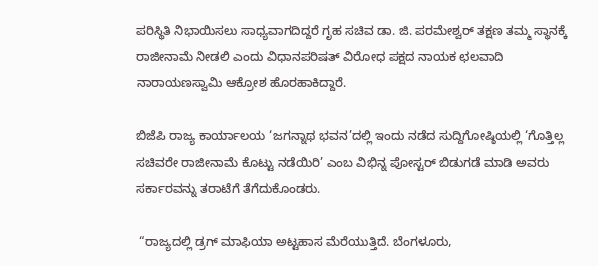ಪರಿಸ್ಥಿತಿ ನಿಭಾಯಿಸಲು ಸಾಧ್ಯವಾಗದಿದ್ದರೆ ಗೃಹ ಸಚಿವ ಡಾ. ಜಿ. ಪರಮೇಶ್ವರ್ ತಕ್ಷಣ ತಮ್ಮ ಸ್ಥಾನಕ್ಕೆ ರಾಜೀನಾಮೆ ನೀಡಲಿ ಎಂದು ವಿಧಾನಪರಿಷತ್ ವಿರೋಧ ಪಕ್ಷದ ನಾಯಕ ಛಲವಾದಿ ನಾರಾಯಣಸ್ವಾಮಿ ಆಕ್ರೋಶ ಹೊರಹಾಕಿದ್ದಾರೆ.

ಬಿಜೆಪಿ ರಾಜ್ಯ ಕಾರ್ಯಾಲಯ ‘ಜಗನ್ನಾಥ ಭವನ’ದಲ್ಲಿ ಇಂದು ನಡೆದ ಸುದ್ದಿಗೋಷ್ಠಿಯಲ್ಲಿ ‘ಗೊತ್ತಿಲ್ಲ ಸಚಿವರೇ ರಾಜೀನಾಮೆ ಕೊಟ್ಟು ನಡೆಯಿರಿ’ ಎಂಬ ವಿಭಿನ್ನ ಪೋಸ್ಟರ್ ಬಿಡುಗಡೆ ಮಾಡಿ ಅವರು ಸರ್ಕಾರವನ್ನು ತರಾಟೆಗೆ ತೆಗೆದುಕೊಂಡರು.

 “ರಾಜ್ಯದಲ್ಲಿ ಡ್ರಗ್ ಮಾಫಿಯಾ ಅಟ್ಟಹಾಸ ಮೆರೆಯುತ್ತಿದೆ. ಬೆಂಗಳೂರು,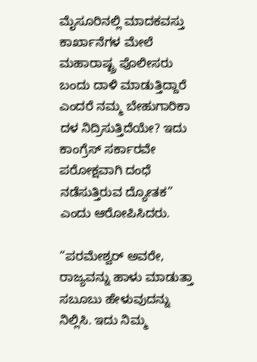ಮೈಸೂರಿನಲ್ಲಿ ಮಾದಕವಸ್ತು ಕಾರ್ಖಾನೆಗಳ ಮೇಲೆ ಮಹಾರಾಷ್ಟ್ರ ಪೊಲೀಸರು ಬಂದು ದಾಳಿ ಮಾಡುತ್ತಿದ್ದಾರೆ ಎಂದರೆ ನಮ್ಮ ಬೇಹುಗಾರಿಕಾ ದಳ ನಿದ್ರಿಸುತ್ತಿದೆಯೇ? ಇದು ಕಾಂಗ್ರೆಸ್ ಸರ್ಕಾರವೇ ಪರೋಕ್ಷವಾಗಿ ದಂಧೆ ನಡೆಸುತ್ತಿರುವ ದ್ಯೋತಕ” ಎಂದು ಆರೋಪಿಸಿದರು.

“ಪರಮೇಶ್ವರ್ ಅವರೇ, ರಾಜ್ಯವನ್ನು ಹಾಳು ಮಾಡುತ್ತಾ ಸಬೂಬು ಹೇಳುವುದನ್ನು ನಿಲ್ಲಿಸಿ. ಇದು ನಿಮ್ಮ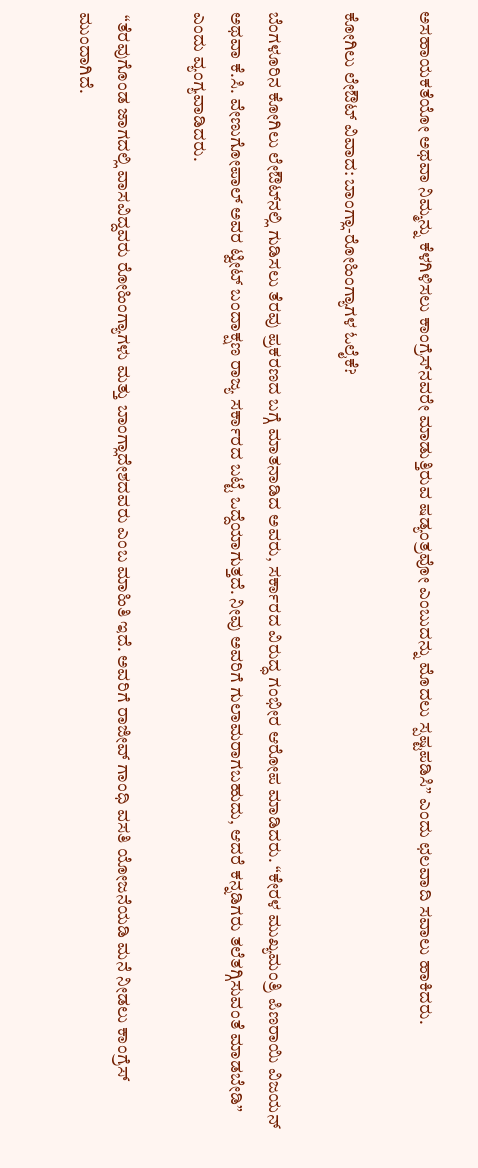ಅಸಹಾಯಕತೆಯೋ ಅಥವಾ ನಿಮ್ಮನ್ನು ಕೆಳಗಿಳಿಸಲು ಕಾಂಗ್ರೆಸ್‌ನವರೇ ಮಾಡುತ್ತಿರುವ ಷಡ್ಯಂತ್ರವೋ ಎಂಬುದನ್ನು ಮೊದಲು ಸ್ಪಷ್ಟಪಡಿಸಿ” ಎಂದು ಛಲವಾದಿ ಸವಾಲು ಹಾಕಿದರು.

ಕೋಗಿಲು ಲೇಔಟ್ ವಿವಾದ: ಬಾಂಗ್ಲಾ-ರೋಹಿಂಗ್ಯಾಗಳ ಓಲೈಕೆ?

ಬೆಂಗಳೂರಿನ ಕೋಗಿಲು ಲೇಔಟ್‌ನಲ್ಲಿ ಗುಡಿಸಲು ತೆರವು ಪ್ರಕರಣದ ಬಗ್ಗೆ ಮಾತನಾಡಿದ ಅವರು, ಸರ್ಕಾರದ ವಿರುದ್ಧ ಗಂಭೀರ ಆರೋಪ ಮಾಡಿದರು. “ಕೇರಳ ಮುಖ್ಯಮಂತ್ರಿ ಪಿಣರಾಯಿ ವಿಜಯನ್ ಅಥವಾ ಕೆ.ಸಿ. ವೇಣುಗೋಪಾಲ್ ಅವರ ಟ್ವೀಟ್ ಬಂದಾಕ್ಷಣ ರಾಜ್ಯ ಸರ್ಕಾರದ ಬಟ್ಟೆ ಒದ್ದೆಯಾಗುತ್ತದೆ. ನೀವು ಅವರಿಗೆ ಗುಲಾಮರಾಗಬಹುದು, ಆದರೆ ಕನ್ನಡಿಗರು ತಲೆತಗ್ಗಿಸುವಂತೆ ಮಾಡಬೇಡಿ” ಎಂದು ವ್ಯಂಗ್ಯವಾಡಿದರು.

 “ತೆರವುಗೊಂಡ ಜಾಗದಲ್ಲಿ ವಾಸವಿದ್ದವರು ರೋಹಿಂಗ್ಯಾಗಳು ಮತ್ತು ಬಾಂಗ್ಲಾದೇಶದವರು ಎಂಬ ಮಾಹಿತಿ ಇದೆ. ಅವರಿಗೆ ರಾಜೀವ್ ಗಾಂಧಿ ವಸತಿ ಯೋಜನೆಯಡಿ ಮನೆ ನೀಡಲು ಕಾಂಗ್ರೆಸ್ ಮುಂದಾಗಿದೆ.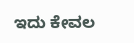ಇದು ಕೇವಲ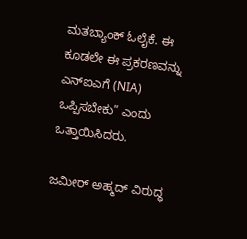ಮತಬ್ಯಾಂಕ್ ಓಲೈಕೆ. ಈ ಕೂಡಲೇ ಈ ಪ್ರಕರಣವನ್ನು ಎನ್‍ಐಎಗೆ (NIA) ಒಪ್ಪಿಸಬೇಕು” ಎಂದು ಒತ್ತಾಯಿಸಿದರು.

ಜಮೀರ್ ಅಹ್ಮದ್ ವಿರುದ್ಧ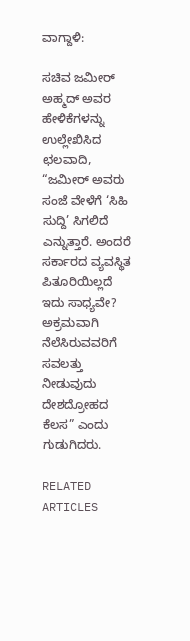ವಾಗ್ದಾಳಿ:

ಸಚಿವ ಜಮೀರ್ ಅಹ್ಮದ್ ಅವರ ಹೇಳಿಕೆಗಳನ್ನು ಉಲ್ಲೇಖಿಸಿದ ಛಲವಾದಿ, “ಜಮೀರ್ ಅವರು ಸಂಜೆ ವೇಳೆಗೆ ‘ಸಿಹಿ ಸುದ್ದಿ’ ಸಿಗಲಿದೆ ಎನ್ನುತ್ತಾರೆ. ಅಂದರೆ ಸರ್ಕಾರದ ವ್ಯವಸ್ಥಿತ ಪಿತೂರಿಯಿಲ್ಲದೆ ಇದು ಸಾಧ್ಯವೇ? ಅಕ್ರಮವಾಗಿ ನೆಲೆಸಿರುವವರಿಗೆ ಸವಲತ್ತು ನೀಡುವುದು ದೇಶದ್ರೋಹದ ಕೆಲಸ” ಎಂದು ಗುಡುಗಿದರು.

RELATED ARTICLES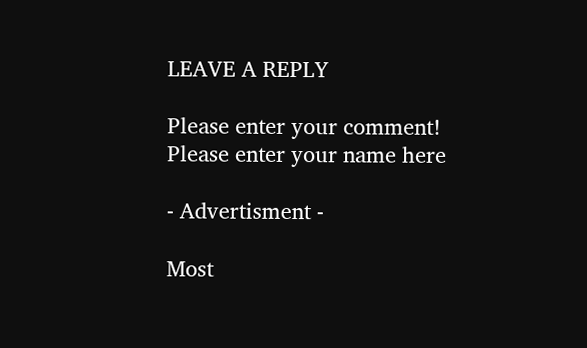LEAVE A REPLY

Please enter your comment!
Please enter your name here

- Advertisment -

Most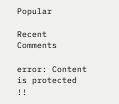Popular

Recent Comments

error: Content is protected !!